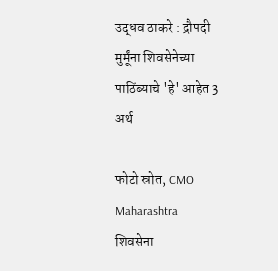उद्धव ठाकरे : द्रौपदी मुर्मूंना शिवसेनेच्या पाठिंब्याचे 'हे' आहेत 3 अर्थ

फोटो स्रोत, CMO Maharashtra
शिवसेना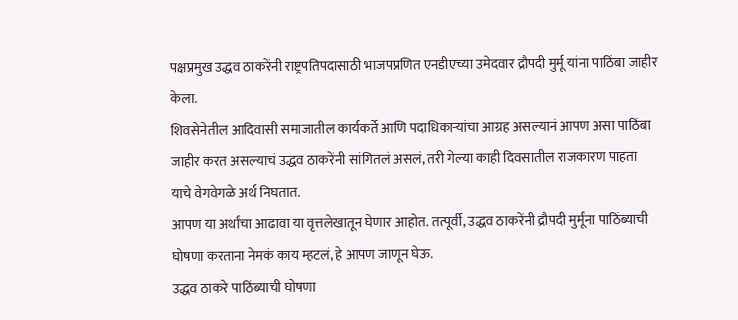पक्षप्रमुख उद्धव ठाकरेंनी राष्ट्रपतिपदासाठी भाजपप्रणित एनडीएच्या उमेदवार द्रौपदी मुर्मू यांना पाठिंबा जाहीर केला.
शिवसेनेतील आदिवासी समाजातील कार्यकर्ते आणि पदाधिकाऱ्यांचा आग्रह असल्यानं आपण असा पाठिंबा जाहीर करत असल्याचं उद्धव ठाकरेंनी सांगितलं असलं, तरी गेल्या काही दिवसातील राजकारण पाहता याचे वेगवेगळे अर्थ निघतात.
आपण या अर्थांचा आढावा या वृत्तलेखातून घेणार आहोत. तत्पूर्वी, उद्धव ठाकरेंनी द्रौपदी मुर्मूंना पाठिंब्याची घोषणा करताना नेमकं काय म्हटलं, हे आपण जाणून घेऊ.
उद्धव ठाकरे पाठिंब्याची घोषणा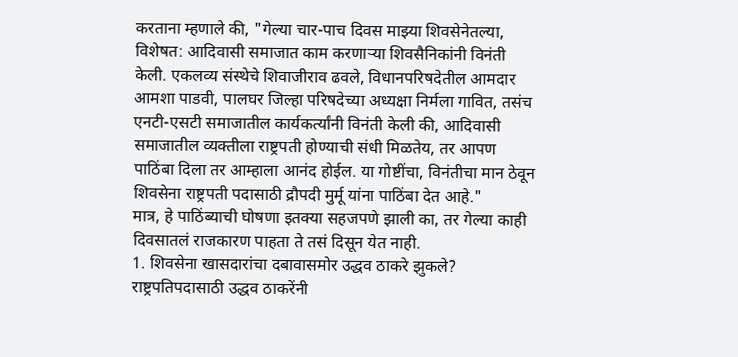करताना म्हणाले की, "गेल्या चार-पाच दिवस माझ्या शिवसेनेतल्या, विशेषत: आदिवासी समाजात काम करणाऱ्या शिवसैनिकांनी विनंती केली. एकलव्य संस्थेचे शिवाजीराव ढवले, विधानपरिषदेतील आमदार आमशा पाडवी, पालघर जिल्हा परिषदेच्या अध्यक्षा निर्मला गावित, तसंच एनटी-एसटी समाजातील कार्यकर्त्यांनी विनंती केली की, आदिवासी समाजातील व्यक्तीला राष्ट्रपती होण्याची संधी मिळतेय, तर आपण पाठिंबा दिला तर आम्हाला आनंद होईल. या गोष्टींचा, विनंतीचा मान ठेवून शिवसेना राष्ट्रपती पदासाठी द्रौपदी मुर्मू यांना पाठिंबा देत आहे."
मात्र, हे पाठिंब्याची घोषणा इतक्या सहजपणे झाली का, तर गेल्या काही दिवसातलं राजकारण पाहता ते तसं दिसून येत नाही.
1. शिवसेना खासदारांचा दबावासमोर उद्धव ठाकरे झुकले?
राष्ट्रपतिपदासाठी उद्धव ठाकरेंनी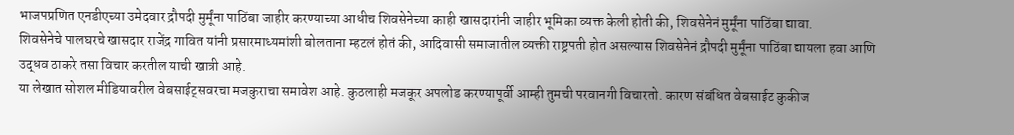भाजपप्रणित एनडीएच्या उमेदवार द्रौपदी मुर्मूंना पाठिंबा जाहीर करण्याच्या आधीच शिवसेनेच्या काही खासदारांनी जाहीर भूमिका व्यक्त केली होती की, शिवसेनेनं मुर्मूंना पाठिंबा द्यावा.
शिवसेनेचे पालघरचे खासदार राजेंद्र गावित यांनी प्रसारमाध्यमांशी बोलताना म्हटलं होतं की, आदिवासी समाजातील व्यक्ती राष्ट्रपती होत असल्यास शिवसेनेनं द्रौपदी मुर्मूंना पाठिंबा द्यायला हवा आणि उद्धव ठाकरे तसा विचार करतील याची खात्री आहे.
या लेखात सोशल मीडियावरील वेबसाईट्सवरचा मजकुराचा समावेश आहे. कुठलाही मजकूर अपलोड करण्यापूर्वी आम्ही तुमची परवानगी विचारतो. कारण संबंधित वेबसाईट कुकीज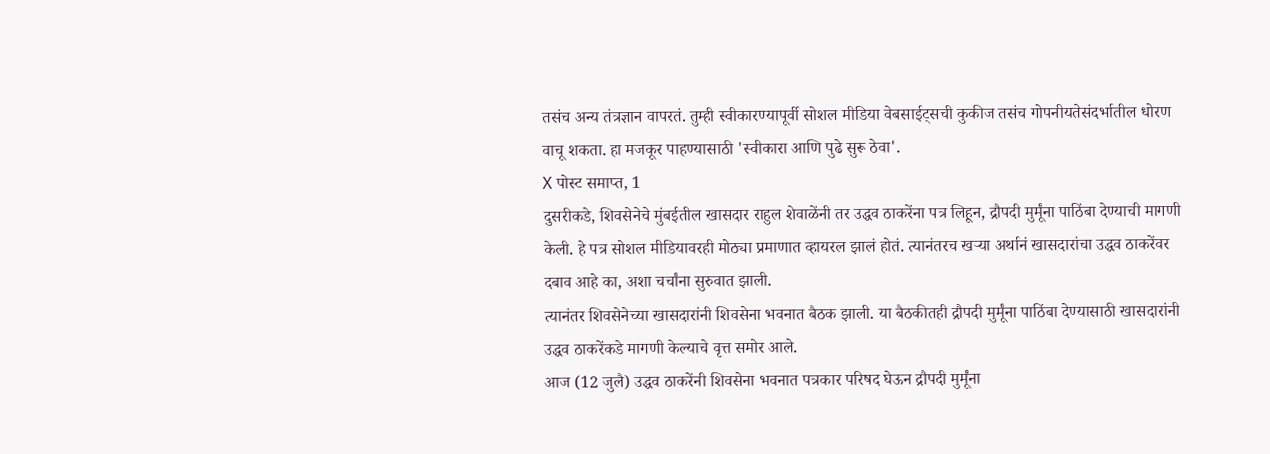तसंच अन्य तंत्रज्ञान वापरतं. तुम्ही स्वीकारण्यापूर्वी सोशल मीडिया वेबसाईट्सची कुकीज तसंच गोपनीयतेसंदर्भातील धोरण वाचू शकता. हा मजकूर पाहण्यासाठी 'स्वीकारा आणि पुढे सुरू ठेवा'.
X पोस्ट समाप्त, 1
दुसरीकडे, शिवसेनेचे मुंबईतील खासदार राहुल शेवाळेंनी तर उद्धव ठाकरेंना पत्र लिहून, द्रौपदी मुर्मूंना पाठिंबा देण्याची मागणी केली. हे पत्र सोशल मीडियावरही मोठ्या प्रमाणात व्हायरल झालं होतं. त्यानंतरच खऱ्या अर्थानं खासदारांचा उद्धव ठाकरेंवर दबाव आहे का, अशा चर्चांना सुरुवात झाली.
त्यानंतर शिवसेनेच्या खासदारांनी शिवसेना भवनात बैठक झाली. या बैठकीतही द्रौपदी मुर्मूंना पाठिंबा देण्यासाठी खासदारांनी उद्धव ठाकरेंकडे मागणी केल्याचे वृत्त समोर आले.
आज (12 जुलै) उद्धव ठाकरेंनी शिवसेना भवनात पत्रकार परिषद घेऊन द्रौपदी मुर्मूंना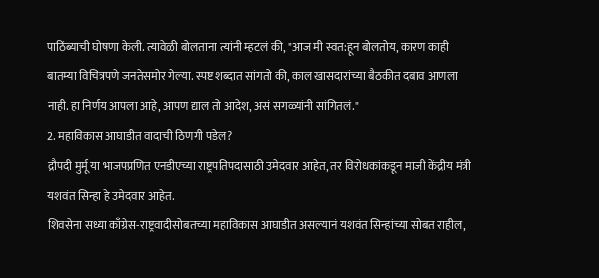पाठिंब्याची घोषणा केली. त्यावेळी बोलताना त्यांनी म्हटलं की, "आज मी स्वत:हून बोलतोय, कारण काही बातम्या विचित्रपणे जनतेसमोर गेल्या. स्पष्ट शब्दात सांगतो की, काल खासदारांच्या बैठकीत दबाव आणला नाही. हा निर्णय आपला आहे, आपण द्याल तो आदेश, असं सगळ्यांनी सांगितलं."
2. महाविकास आघाडीत वादाची ठिणगी पडेल?
द्रौपदी मुर्मू या भाजपप्रणित एनडीएच्या राष्ट्रपतिपदासाठी उमेदवार आहेत, तर विरोधकांकडून माजी केंद्रीय मंत्री यशवंत सिन्हा हे उमेदवार आहेत.
शिवसेना सध्या काँग्रेस-राष्ट्रवादीसोबतच्या महाविकास आघाडीत असल्यानं यशवंत सिन्हांच्या सोबत राहील,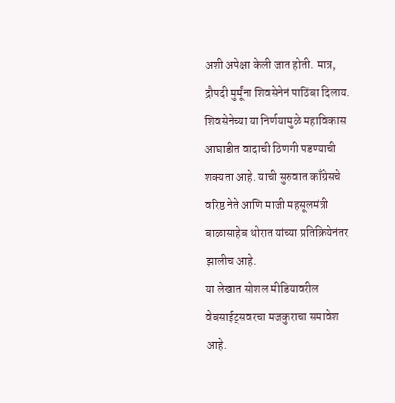अशी अपेक्षा केली जात होती. मात्र, द्रौपदी मुर्मूंना शिवसेनेनं पाठिंबा दिलाय.
शिवसेनेच्या या निर्णयामुळे महाविकास आघाडीत वादाची ठिणगी पडण्याची शक्यता आहे. याची सुरुवात काँग्रेसचे वरिष्ठ नेते आणि माजी महसूलमंत्री बाळासाहेब थोरात यांच्या प्रतिक्रियेनंतर झालीच आहे.
या लेखात सोशल मीडियावरील वेबसाईट्सवरचा मजकुराचा समावेश आहे.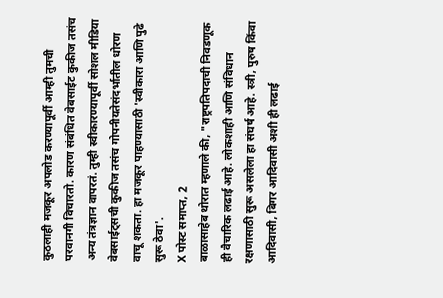कुठलाही मजकूर अपलोड करण्यापूर्वी आम्ही तुमची परवानगी विचारतो. कारण संबंधित वेबसाईट कुकीज तसंच अन्य तंत्रज्ञान वापरतं. तुम्ही स्वीकारण्यापूर्वी सोशल मीडिया वेबसाईट्सची कुकीज तसंच गोपनीयतेसंदर्भातील धोरण वाचू शकता. हा मजकूर पाहण्यासाठी 'स्वीकारा आणि पुढे सुरू ठेवा'.
X पोस्ट समाप्त, 2
बाळासाहेब थोरात म्हणाले की, "राष्ट्रपतिपदाची निवडणूक ही वैचारिक लढाई आहे. लोकशाही आणि संविधान रक्षणासाठी सुरू असलेला हा संघर्ष आहे. स्त्री, पुरुष किंवा आदिवासी, बिगर आदिवासी अशी ही लढाई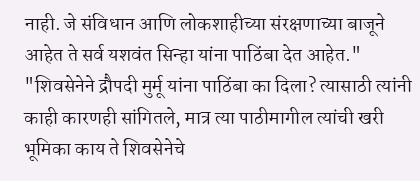नाही. जे संविधान आणि लोकशाहीच्या संरक्षणाच्या बाजूने आहेत ते सर्व यशवंत सिन्हा यांना पाठिंबा देत आहेत."
"शिवसेनेने द्रौपदी मुर्मू यांना पाठिंबा का दिला? त्यासाठी त्यांनी काही कारणही सांगितले, मात्र त्या पाठीमागील त्यांची खरी भूमिका काय ते शिवसेनेचे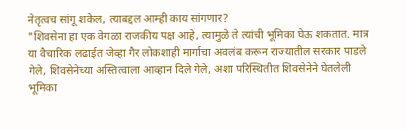नेतृत्वच सांगू शकेल, त्याबद्दल आम्ही काय सांगणार?
"शिवसेना हा एक वेगळा राजकीय पक्ष आहे, त्यामुळे ते त्यांची भूमिका घेऊ शकतात. मात्र या वैचारिक लढाईत जेव्हा गैर लोकशाही मार्गाचा अवलंब करून राज्यातील सरकार पाडले गेले, शिवसेनेच्या अस्तित्वाला आव्हान दिले गेले, अशा परिस्थितीत शिवसेनेने घेतलेली भूमिका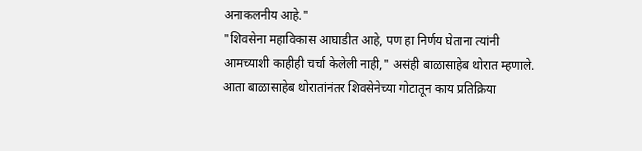अनाकलनीय आहे."
"शिवसेना महाविकास आघाडीत आहे, पण हा निर्णय घेताना त्यांनी आमच्याशी काहीही चर्चा केलेली नाही," असंही बाळासाहेब थोरात म्हणाले.
आता बाळासाहेब थोरातांनंतर शिवसेनेच्या गोटातून काय प्रतिक्रिया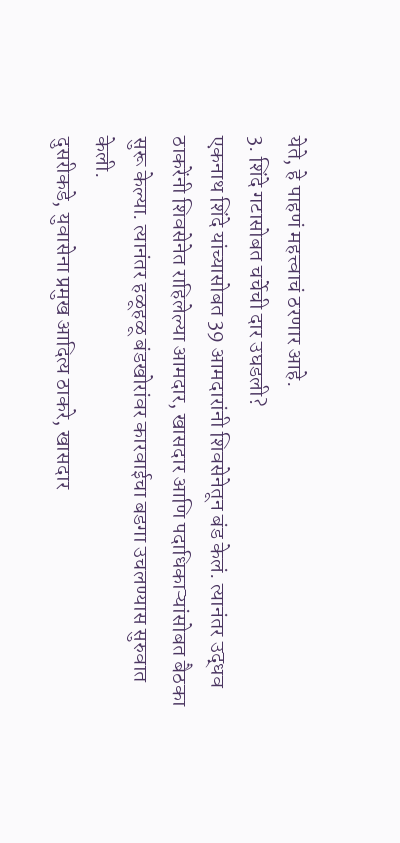येते, हे पाहणं महत्त्वाचं ठरणार आहे.
3. शिंदे गटासोबत चर्चेची दार उघडली?
एकनाथ शिंदे यांच्यासोबत 39 आमदारांनी शिवसेनेतून बंड केलं. त्यानंतर उद्धव ठाकरेंनी शिवसेनेत राहिलेल्या आमदार, खासदार आणि पदाधिकाऱ्यांसोबत बैठका सुरू केल्या. त्यानंतर हळूहळू बंडखोरांवर कारवाईचा बडगा उचलण्यास सुरुवात केली.
दुसरीकडे, युवासेना प्रमुख आदित्य ठाकरे, खासदार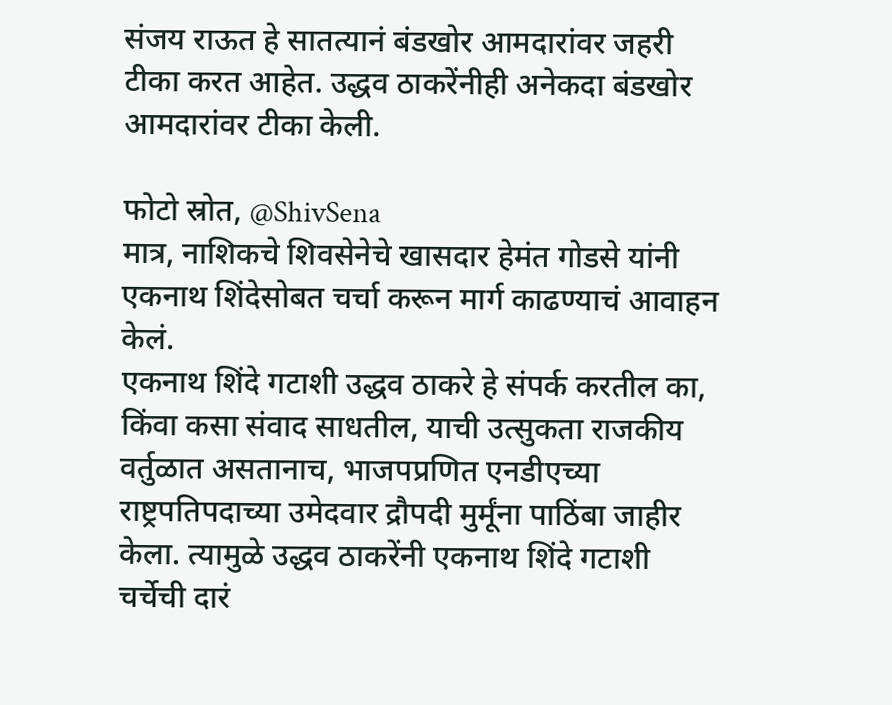संजय राऊत हे सातत्यानं बंडखोर आमदारांवर जहरी टीका करत आहेत. उद्धव ठाकरेंनीही अनेकदा बंडखोर आमदारांवर टीका केली.

फोटो स्रोत, @ShivSena
मात्र, नाशिकचे शिवसेनेचे खासदार हेमंत गोडसे यांनी एकनाथ शिंदेसोबत चर्चा करून मार्ग काढण्याचं आवाहन केलं.
एकनाथ शिंदे गटाशी उद्धव ठाकरे हे संपर्क करतील का, किंवा कसा संवाद साधतील, याची उत्सुकता राजकीय वर्तुळात असतानाच, भाजपप्रणित एनडीएच्या राष्ट्रपतिपदाच्या उमेदवार द्रौपदी मुर्मूंना पाठिंबा जाहीर केला. त्यामुळे उद्धव ठाकरेंनी एकनाथ शिंदे गटाशी चर्चेची दारं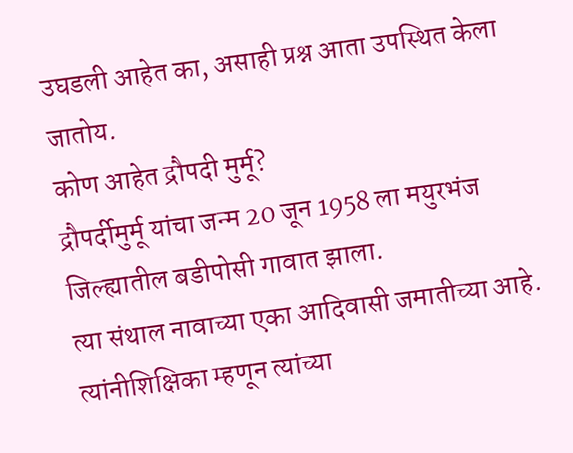उघडली आहेत का, असाही प्रश्न आता उपस्थित केला जातोय.
कोण आहेत द्रौपदी मुर्मू?
द्रौपर्दीमुर्मू यांचा जन्म 20 जून 1958 ला मयुरभंज जिल्ह्यातील बडीपोसी गावात झाला.
त्या संथाल नावाच्या एका आदिवासी जमातीच्या आहे.
त्यांनीशिक्षिका म्हणून त्यांच्या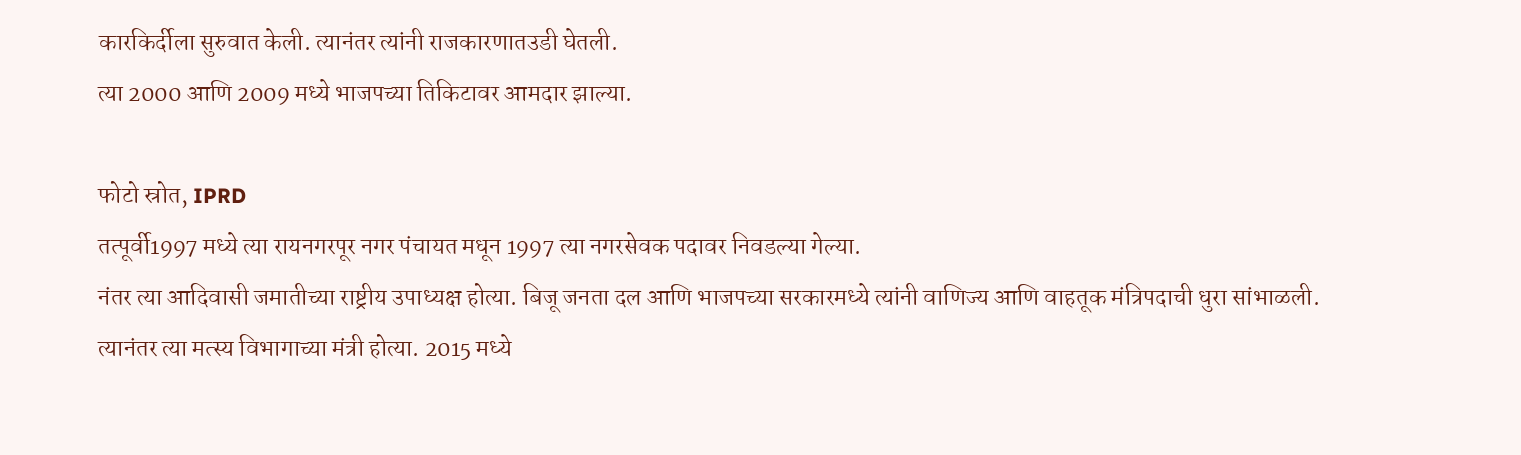कारकिर्दीला सुरुवात केली. त्यानंतर त्यांनी राजकारणातउडी घेतली.
त्या 2000 आणि 2009 मध्ये भाजपच्या तिकिटावर आमदार झाल्या.

फोटो स्रोत, IPRD
तत्पूर्वी1997 मध्ये त्या रायनगरपूर नगर पंचायत मधून 1997 त्या नगरसेवक पदावर निवडल्या गेल्या.
नंतर त्या आदिवासी जमातीच्या राष्ट्रीय उपाध्यक्ष होत्या. बिजू जनता दल आणि भाजपच्या सरकारमध्ये त्यांनी वाणिज्य आणि वाहतूक मंत्रिपदाची धुरा सांभाळली.
त्यानंतर त्या मत्स्य विभागाच्या मंत्री होत्या. 2015 मध्ये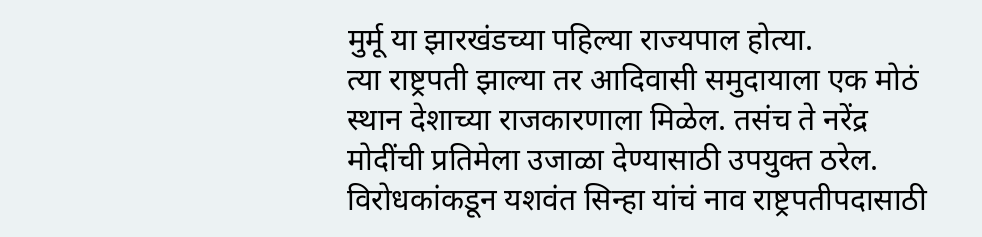मुर्मू या झारखंडच्या पहिल्या राज्यपाल होत्या.
त्या राष्ट्रपती झाल्या तर आदिवासी समुदायाला एक मोठं स्थान देशाच्या राजकारणाला मिळेल. तसंच ते नरेंद्र मोदींची प्रतिमेला उजाळा देण्यासाठी उपयुक्त ठरेल.
विरोधकांकडून यशवंत सिन्हा यांचं नाव राष्ट्रपतीपदासाठी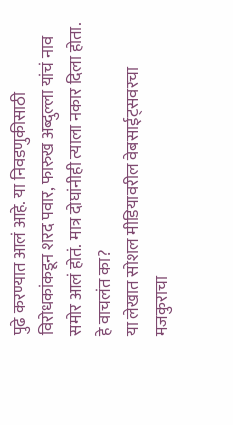पुढे करण्यात आलं आहे. या निवडणुकीसाठी विरोधकांकडून शरद पवार, फारुख अब्दुल्ला यांचं नाव समोर आलं होतं. मात्र दोघांनीही त्याला नकार दिला होता.
हे वाचलंत का?
या लेखात सोशल मीडियावरील वेबसाईट्सवरचा मजकुराचा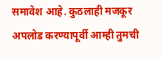समावेश आहे. कुठलाही मजकूर अपलोड करण्यापूर्वी आम्ही तुमची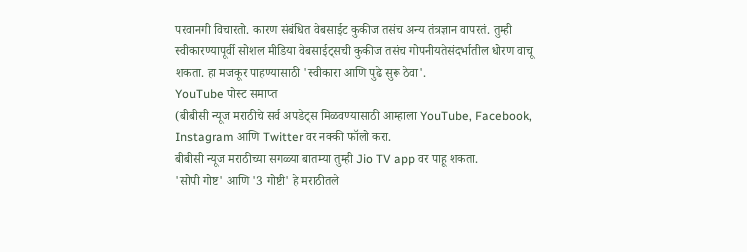परवानगी विचारतो. कारण संबंधित वेबसाईट कुकीज तसंच अन्य तंत्रज्ञान वापरतं. तुम्ही स्वीकारण्यापूर्वी सोशल मीडिया वेबसाईट्सची कुकीज तसंच गोपनीयतेसंदर्भातील धोरण वाचू शकता. हा मजकूर पाहण्यासाठी 'स्वीकारा आणि पुढे सुरू ठेवा'.
YouTube पोस्ट समाप्त
(बीबीसी न्यूज मराठीचे सर्व अपडेट्स मिळवण्यासाठी आम्हाला YouTube, Facebook, Instagram आणि Twitter वर नक्की फॉलो करा.
बीबीसी न्यूज मराठीच्या सगळ्या बातम्या तुम्ही Jio TV app वर पाहू शकता.
'सोपी गोष्ट' आणि '3 गोष्टी' हे मराठीतले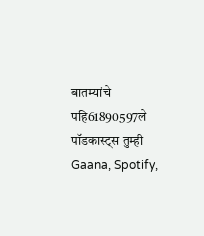बातम्यांचे पहि61890597ले पॉडकास्ट्स तुम्ही Gaana, Spotify,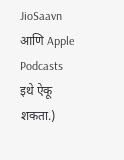JioSaavn आणि Apple Podcasts इथे ऐकू शकता.)